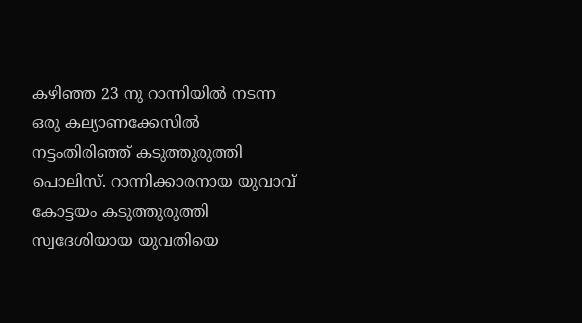കഴിഞ്ഞ 23 നു റാന്നിയിൽ നടന്ന ഒരു കല്യാണക്കേസിൽ നട്ടംതിരിഞ്ഞ് കടുത്തുരുത്തി പൊലിസ്. റാന്നിക്കാരനായ യുവാവ് കോട്ടയം കടുത്തുരുത്തി സ്വദേശിയായ യുവതിയെ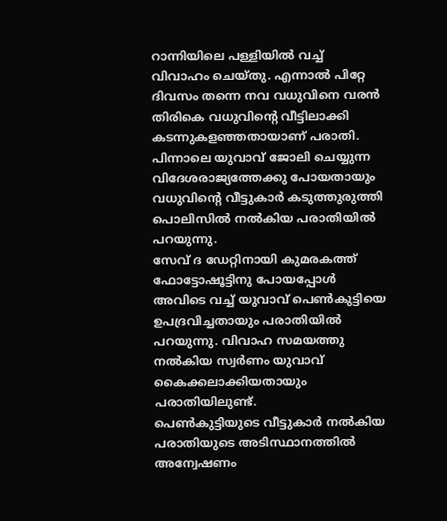റാന്നിയിലെ പള്ളിയിൽ വച്ച് വിവാഹം ചെയ്തു. എന്നാൽ പിറ്റേ ദിവസം തന്നെ നവ വധുവിനെ വരൻ തിരികെ വധുവിൻ്റെ വീട്ടിലാക്കി കടന്നുകളഞ്ഞതായാണ് പരാതി. പിന്നാലെ യുവാവ് ജോലി ചെയ്യുന്ന വിദേശരാജ്യത്തേക്കു പോയതായും വധുവിൻ്റെ വീട്ടുകാർ കടുത്തുരുത്തി പൊലിസിൽ നൽകിയ പരാതിയിൽ പറയുന്നു.
സേവ് ദ ഡേറ്റിനായി കുമരകത്ത് ഫോട്ടോഷൂട്ടിനു പോയപ്പോൾ അവിടെ വച്ച് യുവാവ് പെൺകുട്ടിയെ ഉപദ്രവിച്ചതായും പരാതിയിൽ പറയുന്നു. വിവാഹ സമയത്തു നൽകിയ സ്വർണം യുവാവ് കൈക്കലാക്കിയതായും പരാതിയിലുണ്ട്.
പെൺകുട്ടിയുടെ വീട്ടുകാർ നൽകിയ പരാതിയുടെ അടിസ്ഥാനത്തിൽ അന്വേഷണം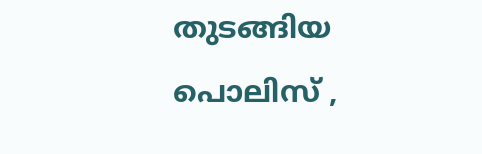തുടങ്ങിയ പൊലിസ് ,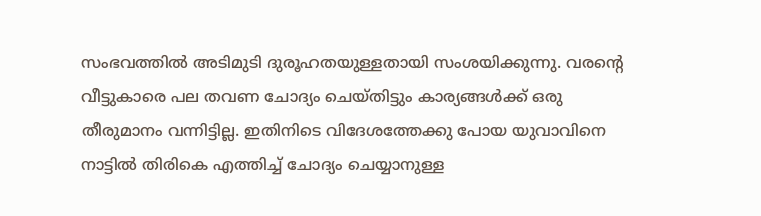സംഭവത്തിൽ അടിമുടി ദുരൂഹതയുള്ളതായി സംശയിക്കുന്നു. വരൻ്റെ വീട്ടുകാരെ പല തവണ ചോദ്യം ചെയ്തിട്ടും കാര്യങ്ങൾക്ക് ഒരു തീരുമാനം വന്നിട്ടില്ല. ഇതിനിടെ വിദേശത്തേക്കു പോയ യുവാവിനെ നാട്ടിൽ തിരികെ എത്തിച്ച് ചോദ്യം ചെയ്യാനുള്ള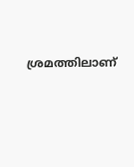ശ്രമത്തിലാണ്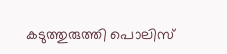കടുത്തുരുത്തി പൊലിസ്